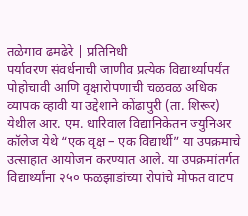तळेगाव ढमढेरे | प्रतिनिधी
पर्यावरण संवर्धनाची जाणीव प्रत्येक विद्यार्थ्यापर्यंत पोहोचावी आणि वृक्षारोपणाची चळवळ अधिक व्यापक व्हावी या उद्देशाने कोंढापुरी (ता. शिरूर) येथील आर. एम. धारिवाल विद्यानिकेतन ज्युनिअर कॉलेज येथे “एक वृक्ष – एक विद्यार्थी” या उपक्रमाचे उत्साहात आयोजन करण्यात आले. या उपक्रमांतर्गत विद्यार्थ्यांना २५० फळझाडांच्या रोपांचे मोफत वाटप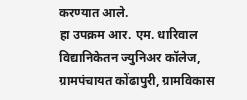करण्यात आले.
हा उपक्रम आर. एम. धारिवाल विद्यानिकेतन ज्युनिअर कॉलेज, ग्रामपंचायत कोंढापुरी, ग्रामविकास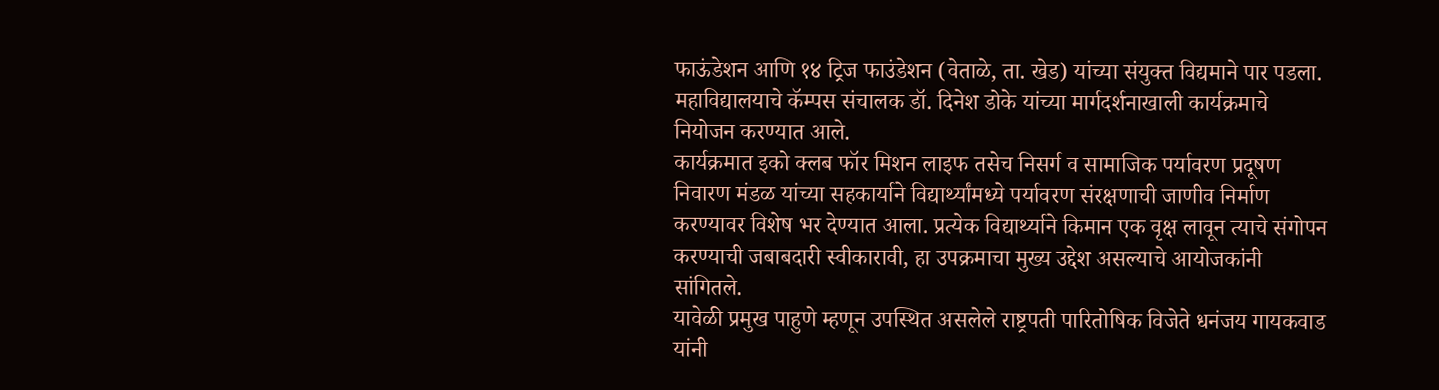फाऊंडेशन आणि १४ ट्रिज फाउंडेशन (वेताळे, ता. खेड) यांच्या संयुक्त विद्यमाने पार पडला. महाविद्यालयाचे कॅम्पस संचालक डॉ. दिनेश डोके यांच्या मार्गदर्शनाखाली कार्यक्रमाचे नियोजन करण्यात आले.
कार्यक्रमात इको क्लब फॉर मिशन लाइफ तसेच निसर्ग व सामाजिक पर्यावरण प्रदूषण निवारण मंडळ यांच्या सहकार्याने विद्यार्थ्यांमध्ये पर्यावरण संरक्षणाची जाणीव निर्माण करण्यावर विशेष भर देण्यात आला. प्रत्येक विद्यार्थ्याने किमान एक वृक्ष लावून त्याचे संगोपन करण्याची जबाबदारी स्वीकारावी, हा उपक्रमाचा मुख्य उद्देश असल्याचे आयोजकांनी सांगितले.
यावेळी प्रमुख पाहुणे म्हणून उपस्थित असलेले राष्ट्रपती पारितोषिक विजेते धनंजय गायकवाड यांनी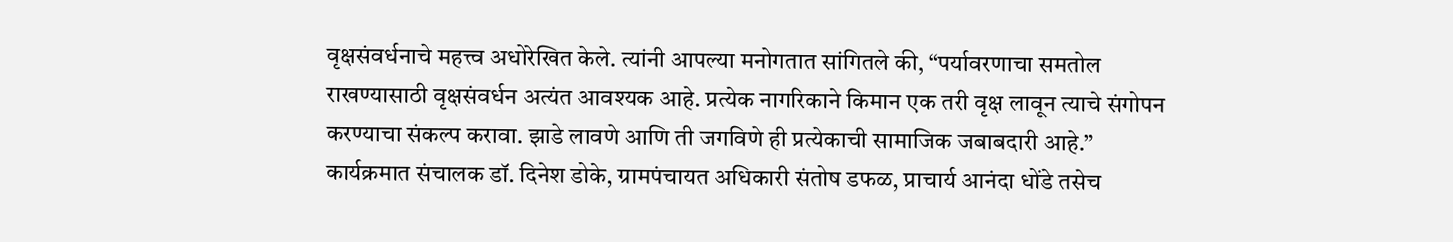वृक्षसंवर्धनाचे महत्त्व अधोरेखित केले. त्यांनी आपल्या मनोगतात सांगितले की, “पर्यावरणाचा समतोल राखण्यासाठी वृक्षसंवर्धन अत्यंत आवश्यक आहे. प्रत्येक नागरिकाने किमान एक तरी वृक्ष लावून त्याचे संगोपन करण्याचा संकल्प करावा. झाडे लावणे आणि ती जगविणे ही प्रत्येकाची सामाजिक जबाबदारी आहे.”
कार्यक्रमात संचालक डॉ. दिनेश डोके, ग्रामपंचायत अधिकारी संतोष डफळ, प्राचार्य आनंदा धोंडे तसेच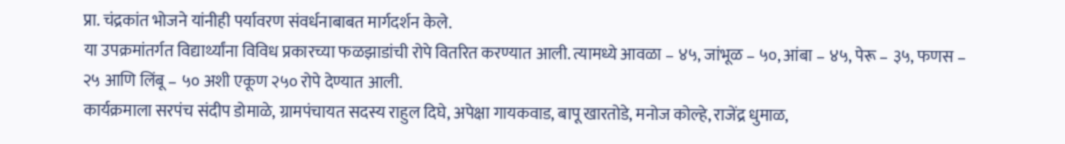प्रा. चंद्रकांत भोजने यांनीही पर्यावरण संवर्धनाबाबत मार्गदर्शन केले.
या उपक्रमांतर्गत विद्यार्थ्यांना विविध प्रकारच्या फळझाडांची रोपे वितरित करण्यात आली. त्यामध्ये आवळा – ४५, जांभूळ – ५०, आंबा – ४५, पेरू – ३५, फणस – २५ आणि लिंबू – ५० अशी एकूण २५० रोपे देण्यात आली.
कार्यक्रमाला सरपंच संदीप डोमाळे, ग्रामपंचायत सदस्य राहुल दिघे, अपेक्षा गायकवाड, बापू खारतोडे, मनोज कोल्हे, राजेंद्र धुमाळ,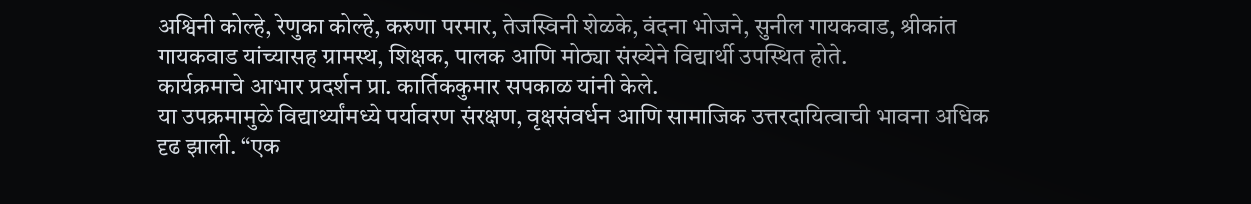अश्विनी कोल्हे, रेणुका कोल्हे, करुणा परमार, तेजस्विनी शेळके, वंदना भोजने, सुनील गायकवाड, श्रीकांत गायकवाड यांच्यासह ग्रामस्थ, शिक्षक, पालक आणि मोठ्या संख्येने विद्यार्थी उपस्थित होते.
कार्यक्रमाचे आभार प्रदर्शन प्रा. कार्तिककुमार सपकाळ यांनी केले.
या उपक्रमामुळे विद्यार्थ्यांमध्ये पर्यावरण संरक्षण, वृक्षसंवर्धन आणि सामाजिक उत्तरदायित्वाची भावना अधिक दृढ झाली. “एक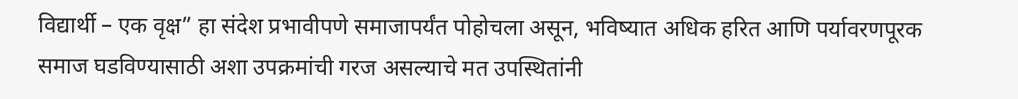विद्यार्थी – एक वृक्ष” हा संदेश प्रभावीपणे समाजापर्यंत पोहोचला असून, भविष्यात अधिक हरित आणि पर्यावरणपूरक समाज घडविण्यासाठी अशा उपक्रमांची गरज असल्याचे मत उपस्थितांनी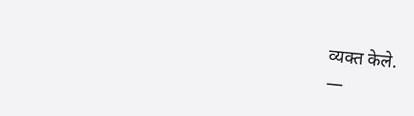व्यक्त केले.
—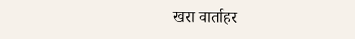खरा वार्ताहर